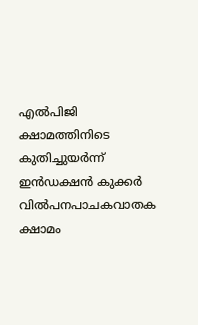എൽപിജി ക്ഷാമത്തിനിടെ കുതിച്ചുയർന്ന് ഇൻഡക്ഷൻ കുക്കർ വിൽപനപാചകവാതക ക്ഷാമം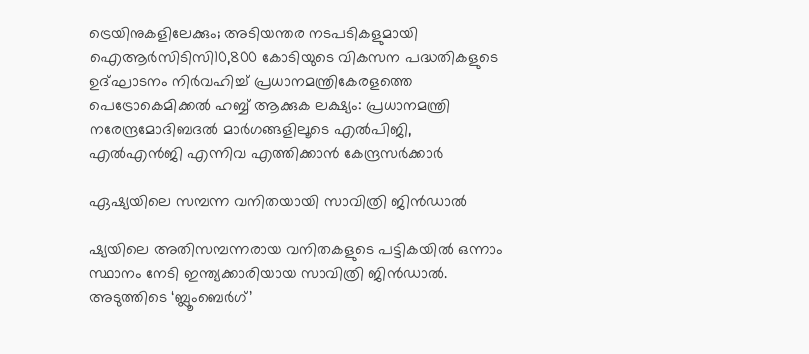ട്രെയിനുകളിലേക്കും; അടിയന്തര നടപടികളുമായി ഐആർസിടിസി10,800 കോടിയുടെ വികസന പദ്ധതികളുടെ ഉദ്ഘാടനം നിർവഹിച്ച് പ്രധാനമന്ത്രികേരളത്തെ പെട്രോകെമിക്കൽ ഹബ്ബ് ആക്കുക ലക്ഷ്യം: പ്രധാനമന്ത്രി നരേന്ദ്രമോദിബദൽ മാർഗങ്ങളിലൂടെ എൽപിജി, എൽഎൻജി എന്നിവ എത്തിക്കാൻ കേന്ദ്രസർക്കാര്‍

ഏഷ്യയിലെ സമ്പന്ന വനിതയായി സാവിത്രി ജിൻഡാൽ

ഷ്യയിലെ അതിസമ്പന്നരായ വനിതകളുടെ പട്ടികയിൽ ഒന്നാം സ്ഥാനം നേടി ഇന്ത്യക്കാരിയായ സാവിത്രി ജിൻഡാൽ. അടുത്തിടെ ‘ബ്ലൂംബെർഗ്’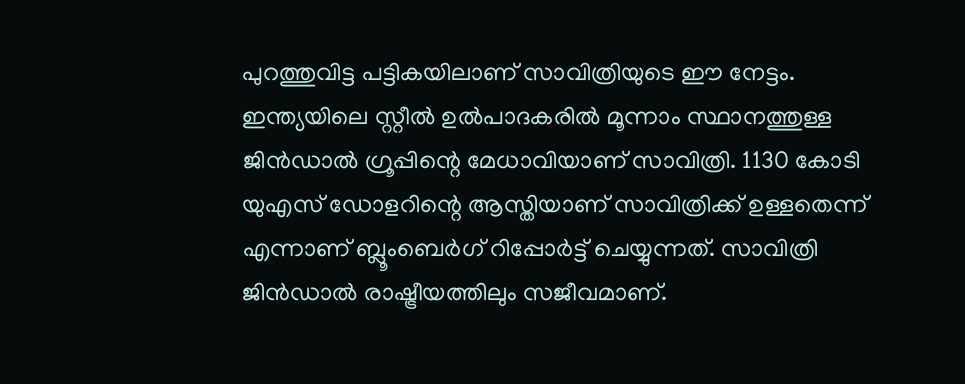പുറത്തുവിട്ട പട്ടികയിലാണ് സാവിത്രിയുടെ ഈ നേട്ടം. ഇന്ത്യയിലെ സ്റ്റീൽ ഉൽപാദകരിൽ മൂന്നാം സ്ഥാനത്തുള്ള ജിൻഡാൽ ഗ്രൂപ്പിന്റെ മേധാവിയാണ് സാവിത്രി. 1130 കോടി യുഎസ് ഡോളറിന്റെ ആസ്തിയാണ് സാവിത്രിക്ക് ഉള്ളതെന്ന് എന്നാണ് ബ്ലൂംബെർഗ് റിപ്പോർട്ട് ചെയ്യുന്നത്. സാവിത്രി ജിൻഡാൽ രാഷ്ട്രീയത്തിലും സജീവമാണ്.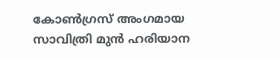കോൺഗ്രസ് അംഗമായ സാവിത്രി മുൻ ഹരിയാന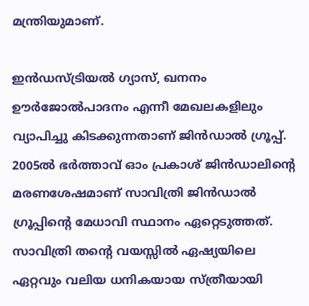മന്ത്രിയുമാണ്.

ഇൻഡസ്ട്രിയൽ ഗ്യാസ്, ഖനനം ഊർജോൽപാദനം എന്നീ മേഖലകളിലും വ്യാപിച്ചു കിടക്കുന്നതാണ് ജിൻഡാൽ ഗ്രൂപ്പ്. 2005ൽ ഭർത്താവ് ഓം പ്രകാശ് ജിൻഡാലിന്റെ മരണശേഷമാണ് സാവിത്രി ജിൻഡാൽ ഗ്രൂപ്പിന്റെ മേധാവി സ്ഥാനം ഏറ്റെടുത്തത്. സാവിത്രി തന്റെ വയസ്സിൽ ഏഷ്യയിലെ ഏറ്റവും വലിയ ധനികയായ സ്ത്രീയായി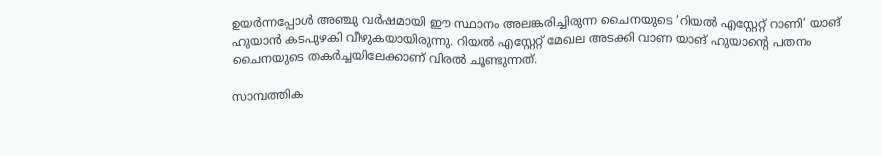ഉയർന്നപ്പോൾ അഞ്ചു വർഷമായി ഈ സ്ഥാനം അലങ്കരിച്ചിരുന്ന ചൈനയുടെ ‘റിയൽ എസ്റ്റേറ്റ് റാണി’ യാങ് ഹുയാൻ കടപുഴകി വീഴുകയായിരുന്നു. റിയൽ എസ്റ്റേറ്റ് മേഖല അടക്കി വാണ യാങ് ഹുയാന്റെ പതനം ചൈനയുടെ തകർച്ചയിലേക്കാണ് വിരൽ ചൂണ്ടുന്നത്.

സാമ്പത്തിക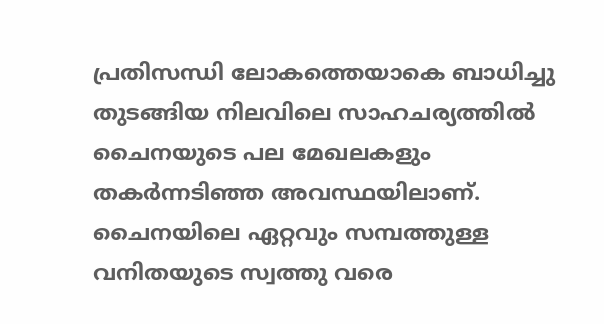പ്രതിസന്ധി ലോകത്തെയാകെ ബാധിച്ചു തുടങ്ങിയ നിലവിലെ സാഹചര്യത്തിൽ ചൈനയുടെ പല മേഖലകളും തകർന്നടിഞ്ഞ അവസ്ഥയിലാണ്. ചൈനയിലെ ഏറ്റവും സമ്പത്തുള്ള വനിതയുടെ സ്വത്തു വരെ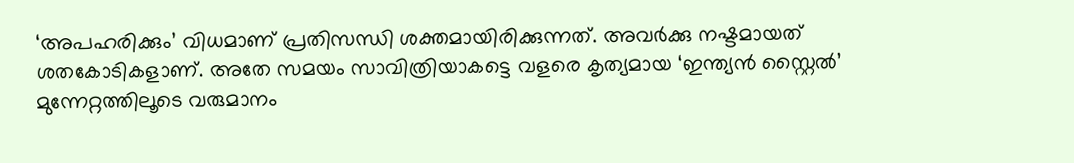‘അപഹരിക്കും’ വിധമാണ് പ്രതിസന്ധി ശക്തമായിരിക്കുന്നത്. അവർക്കു നഷ്ടമായത് ശതകോടികളാണ്. അതേ സമയം സാവിത്രിയാകട്ടെ വളരെ കൃത്യമായ ‘ഇന്ത്യൻ സ്റ്റൈൽ’ മുന്നേറ്റത്തിലൂടെ വരുമാനം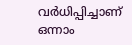വർധിപ്പിച്ചാണ് ഒന്നാം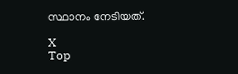സ്ഥാനം നേടിയത്.

X
Top